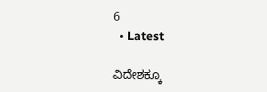6
  • Latest

ವಿದೇಶಕ್ಕೂ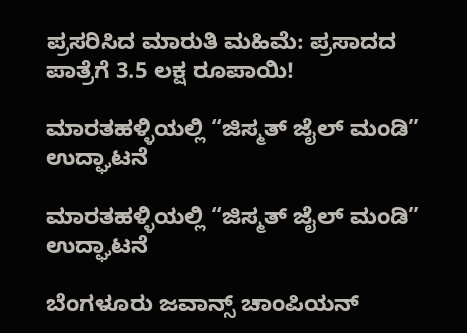ಪ್ರಸರಿಸಿದ ಮಾರುತಿ ಮಹಿಮೆ: ಪ್ರಸಾದದ ಪಾತ್ರೆಗೆ 3.5 ಲಕ್ಷ ರೂಪಾಯಿ!

ಮಾರತಹಳ್ಳಿಯಲ್ಲಿ “ಜಿಸ್ಮತ್ ಜೈಲ್ ಮಂಡಿ” ಉದ್ಘಾಟನೆ

ಮಾರತಹಳ್ಳಿಯಲ್ಲಿ “ಜಿಸ್ಮತ್ ಜೈಲ್ ಮಂಡಿ” ಉದ್ಘಾಟನೆ

ಬೆಂಗಳೂರು ಜವಾನ್ಸ್ ಚಾಂಪಿಯನ್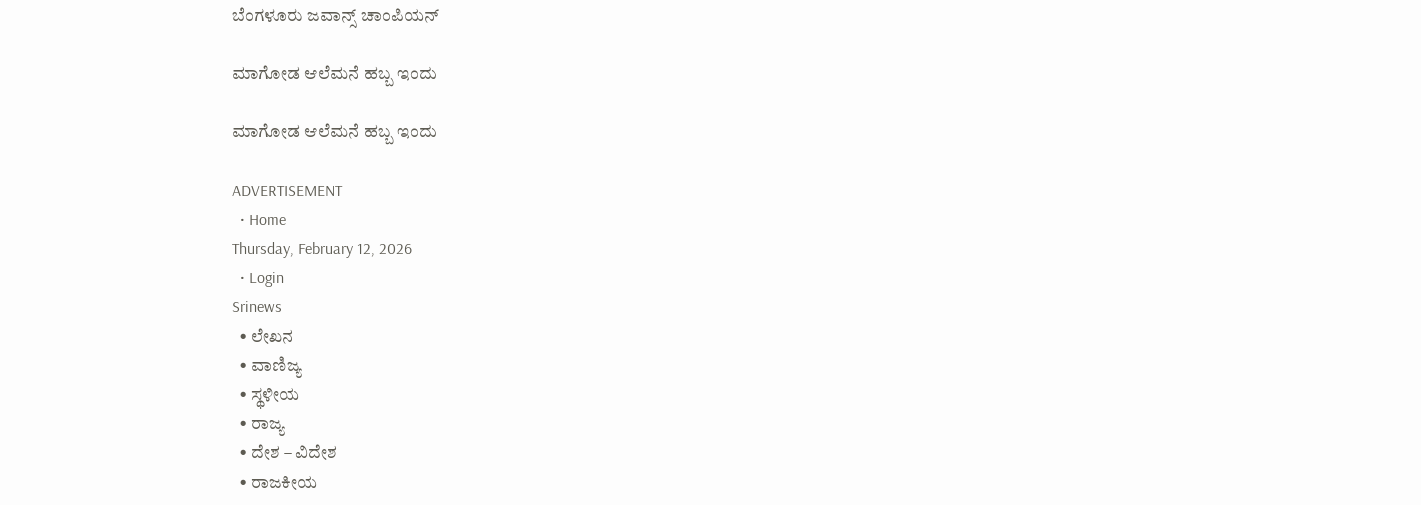ಬೆಂಗಳೂರು ಜವಾನ್ಸ್ ಚಾಂಪಿಯನ್

ಮಾಗೋಡ ಆಲೆಮನೆ ಹಬ್ಬ ಇಂದು

ಮಾಗೋಡ ಆಲೆಮನೆ ಹಬ್ಬ ಇಂದು

ADVERTISEMENT
  • Home
Thursday, February 12, 2026
  • Login
Srinews
  • ಲೇಖನ
  • ವಾಣಿಜ್ಯ
  • ಸ್ಥಳೀಯ
  • ರಾಜ್ಯ
  • ದೇಶ – ವಿದೇಶ
  • ರಾಜಕೀಯ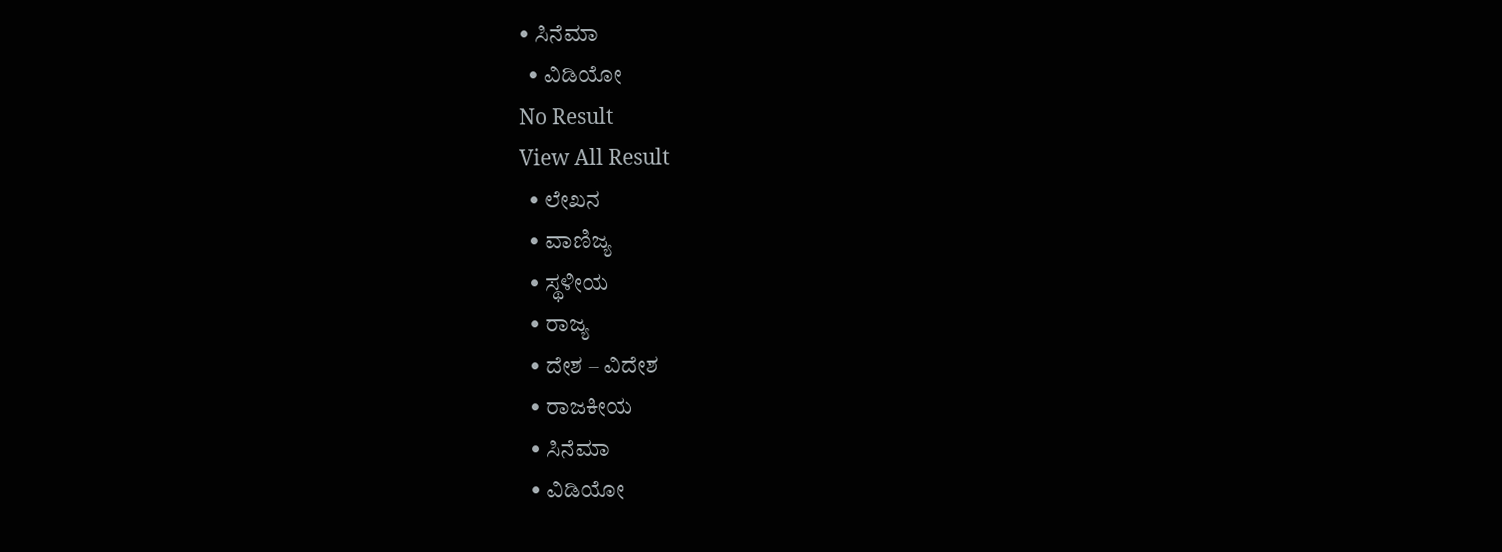• ಸಿನೆಮಾ
  • ವಿಡಿಯೋ
No Result
View All Result
  • ಲೇಖನ
  • ವಾಣಿಜ್ಯ
  • ಸ್ಥಳೀಯ
  • ರಾಜ್ಯ
  • ದೇಶ – ವಿದೇಶ
  • ರಾಜಕೀಯ
  • ಸಿನೆಮಾ
  • ವಿಡಿಯೋ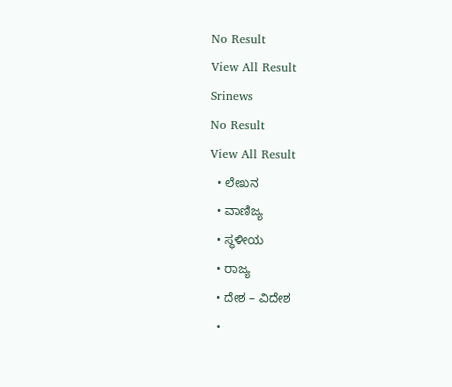No Result
View All Result
Srinews
No Result
View All Result
  • ಲೇಖನ
  • ವಾಣಿಜ್ಯ
  • ಸ್ಥಳೀಯ
  • ರಾಜ್ಯ
  • ದೇಶ – ವಿದೇಶ
  •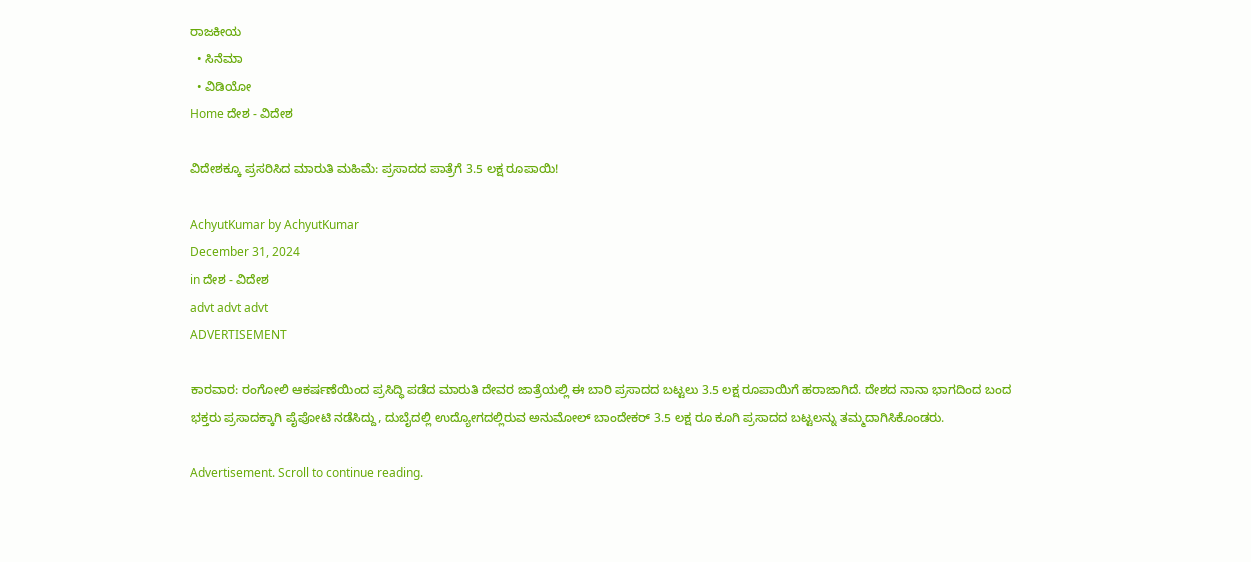ರಾಜಕೀಯ
  • ಸಿನೆಮಾ
  • ವಿಡಿಯೋ
Home ದೇಶ - ವಿದೇಶ

ವಿದೇಶಕ್ಕೂ ಪ್ರಸರಿಸಿದ ಮಾರುತಿ ಮಹಿಮೆ: ಪ್ರಸಾದದ ಪಾತ್ರೆಗೆ 3.5 ಲಕ್ಷ ರೂಪಾಯಿ!

AchyutKumar by AchyutKumar
December 31, 2024
in ದೇಶ - ವಿದೇಶ
advt advt advt
ADVERTISEMENT

ಕಾರವಾರ: ರಂಗೋಲಿ ಆಕರ್ಷಣೆಯಿಂದ ಪ್ರಸಿದ್ಧಿ ಪಡೆದ ಮಾರುತಿ ದೇವರ ಜಾತ್ರೆಯಲ್ಲಿ ಈ ಬಾರಿ ಪ್ರಸಾದದ ಬಟ್ಟಲು 3.5 ಲಕ್ಷ ರೂಪಾಯಿಗೆ ಹರಾಜಾಗಿದೆ. ದೇಶದ ನಾನಾ ಭಾಗದಿಂದ ಬಂದ ಭಕ್ತರು ಪ್ರಸಾದಕ್ಕಾಗಿ ಪೈಪೋಟಿ ನಡೆಸಿದ್ದು, ದುಬೈದಲ್ಲಿ ಉದ್ಯೋಗದಲ್ಲಿರುವ ಅನುಮೋಲ್ ಬಾಂದೇಕರ್ 3.5 ಲಕ್ಷ ರೂ ಕೂಗಿ ಪ್ರಸಾದದ ಬಟ್ಟಲನ್ನು ತಮ್ಮದಾಗಿಸಿಕೊಂಡರು.

Advertisement. Scroll to continue reading.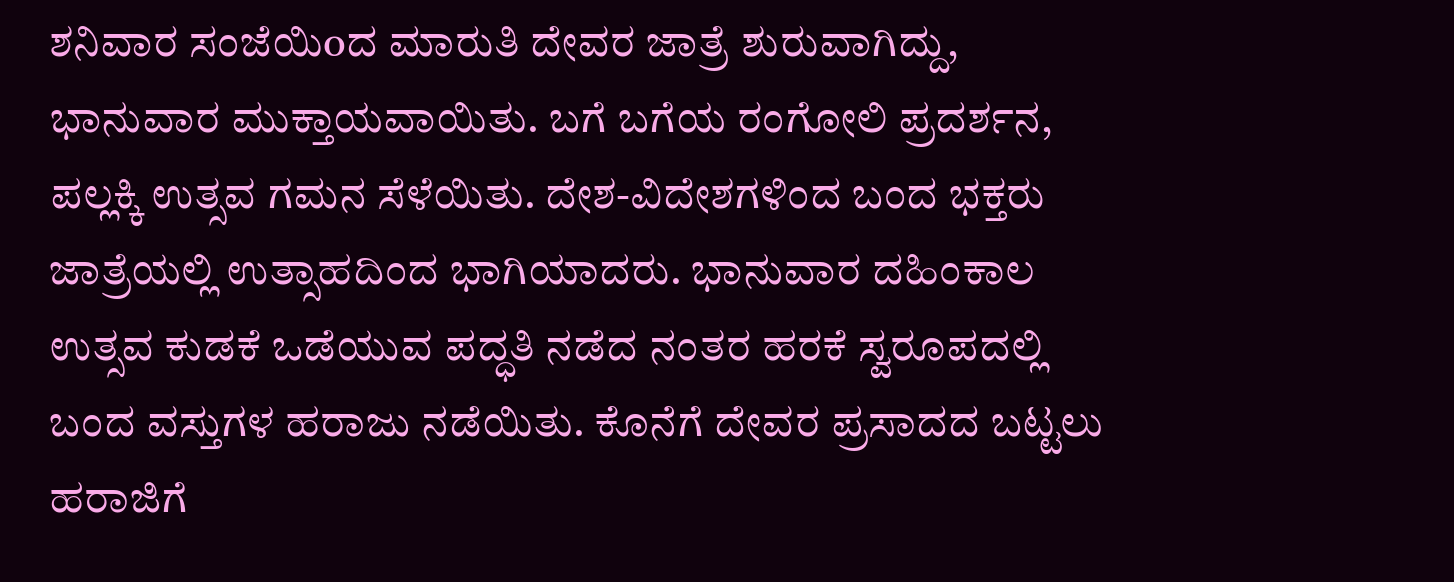ಶನಿವಾರ ಸಂಜೆಯಿoದ ಮಾರುತಿ ದೇವರ ಜಾತ್ರೆ ಶುರುವಾಗಿದ್ದು, ಭಾನುವಾರ ಮುಕ್ತಾಯವಾಯಿತು. ಬಗೆ ಬಗೆಯ ರಂಗೋಲಿ ಪ್ರದರ್ಶನ, ಪಲ್ಲಕ್ಕಿ ಉತ್ಸವ ಗಮನ ಸೆಳೆಯಿತು. ದೇಶ-ವಿದೇಶಗಳಿಂದ ಬಂದ ಭಕ್ತರು ಜಾತ್ರೆಯಲ್ಲಿ ಉತ್ಸಾಹದಿಂದ ಭಾಗಿಯಾದರು. ಭಾನುವಾರ ದಹಿಂಕಾಲ ಉತ್ಸವ ಕುಡಕೆ ಒಡೆಯುವ ಪದ್ಧತಿ ನಡೆದ ನಂತರ ಹರಕೆ ಸ್ವರೂಪದಲ್ಲಿ ಬಂದ ವಸ್ತುಗಳ ಹರಾಜು ನಡೆಯಿತು. ಕೊನೆಗೆ ದೇವರ ಪ್ರಸಾದದ ಬಟ್ಟಲು ಹರಾಜಿಗೆ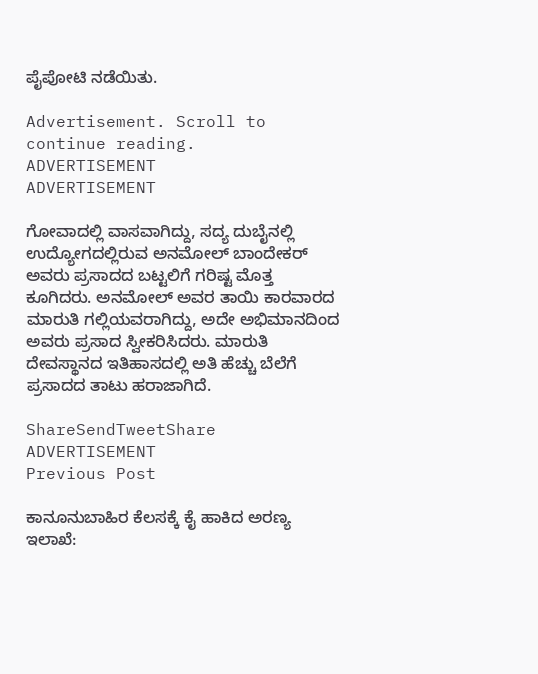ಪೈಪೋಟಿ ನಡೆಯಿತು.

Advertisement. Scroll to continue reading.
ADVERTISEMENT
ADVERTISEMENT

ಗೋವಾದಲ್ಲಿ ವಾಸವಾಗಿದ್ದು, ಸದ್ಯ ದುಬೈನಲ್ಲಿ ಉದ್ಯೋಗದಲ್ಲಿರುವ ಅನಮೋಲ್ ಬಾಂದೇಕರ್ ಅವರು ಪ್ರಸಾದದ ಬಟ್ಟಲಿಗೆ ಗರಿಷ್ಟ ಮೊತ್ತ ಕೂಗಿದರು. ಅನಮೋಲ್ ಅವರ ತಾಯಿ ಕಾರವಾರದ ಮಾರುತಿ ಗಲ್ಲಿಯವರಾಗಿದ್ದು, ಅದೇ ಅಭಿಮಾನದಿಂದ ಅವರು ಪ್ರಸಾದ ಸ್ವೀಕರಿಸಿದರು. ಮಾರುತಿ ದೇವಸ್ಥಾನದ ಇತಿಹಾಸದಲ್ಲಿ ಅತಿ ಹೆಚ್ಚು ಬೆಲೆಗೆ ಪ್ರಸಾದದ ತಾಟು ಹರಾಜಾಗಿದೆ.

ShareSendTweetShare
ADVERTISEMENT
Previous Post

ಕಾನೂನುಬಾಹಿರ ಕೆಲಸಕ್ಕೆ ಕೈ ಹಾಕಿದ ಅರಣ್ಯ ಇಲಾಖೆ: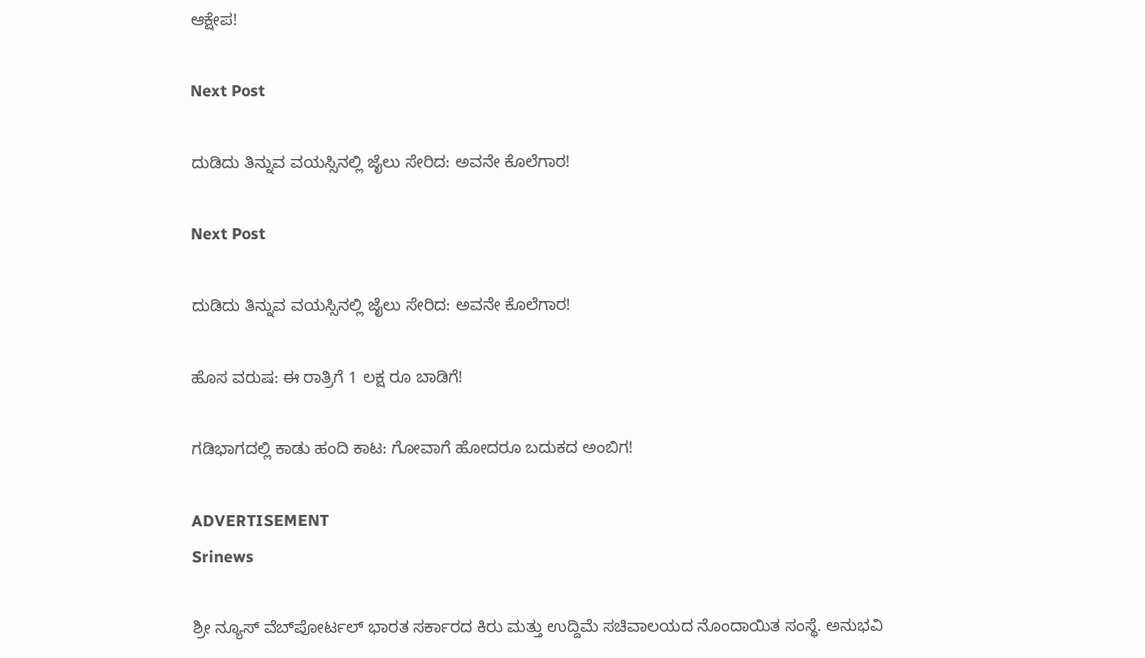ಆಕ್ಷೇಪ!

Next Post

ದುಡಿದು ತಿನ್ನುವ ವಯಸ್ಸಿನಲ್ಲಿ ಜೈಲು ಸೇರಿದ: ಅವನೇ ಕೊಲೆಗಾರ!

Next Post

ದುಡಿದು ತಿನ್ನುವ ವಯಸ್ಸಿನಲ್ಲಿ ಜೈಲು ಸೇರಿದ: ಅವನೇ ಕೊಲೆಗಾರ!

ಹೊಸ ವರುಷ: ಈ ರಾತ್ರಿಗೆ 1 ಲಕ್ಷ ರೂ ಬಾಡಿಗೆ!

ಗಡಿಭಾಗದಲ್ಲಿ ಕಾಡು ಹಂದಿ ಕಾಟ: ಗೋವಾಗೆ ಹೋದರೂ ಬದುಕದ ಅಂಬಿಗ!

ADVERTISEMENT
Srinews

ಶ್ರೀ ನ್ಯೂಸ್ ವೆಬ್‌ಪೋರ್ಟಲ್ ಭಾರತ ಸರ್ಕಾರದ ಕಿರು ಮತ್ತು ಉದ್ದಿಮೆ ಸಚಿವಾಲಯದ ನೊಂದಾಯಿತ ಸಂಸ್ಥೆ. ಅನುಭವಿ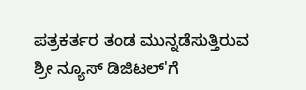ಪತ್ರಕರ್ತರ ತಂಡ ಮುನ್ನಡೆಸುತ್ತಿರುವ ಶ್ರೀ ನ್ಯೂಸ್ ಡಿಜಿಟಲ್'ಗೆ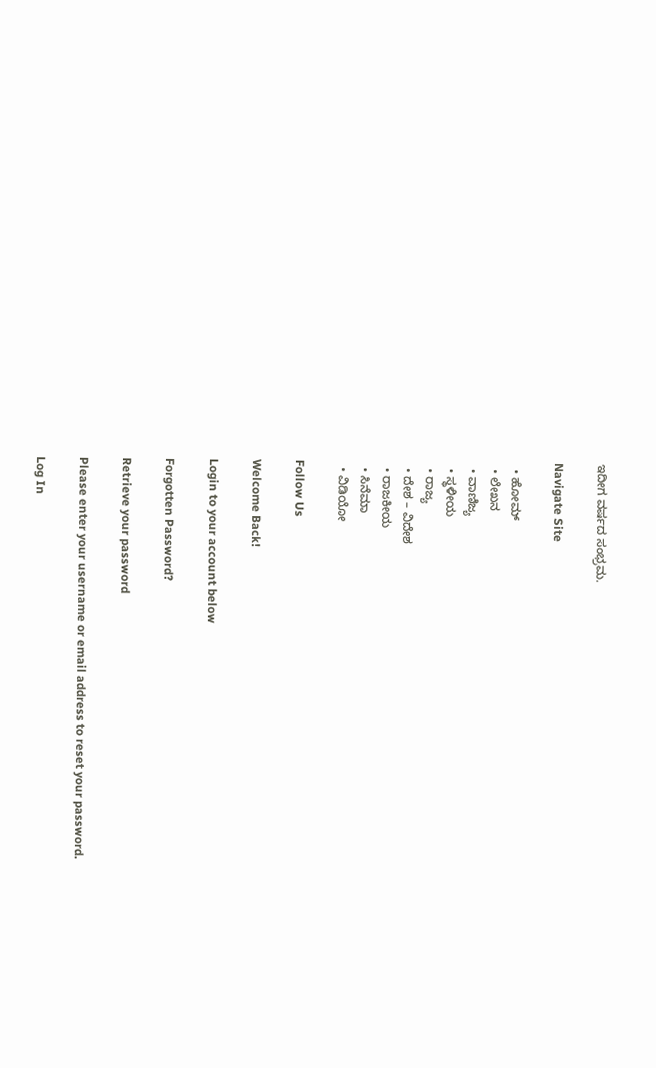ಇದೀಗ ವರ್ಷದ ಸಂಭ್ರಮ.

Navigate Site

  • ಹೋಮ್
  • ಲೇಖನ
  • ವಾಣಿಜ್ಯ
  • ಸ್ಥಳೀಯ
  • ರಾಜ್ಯ
  • ದೇಶ – ವಿದೇಶ
  • ರಾಜಕೀಯ
  • ಸಿನೆಮಾ
  • ವಿಡಿಯೋ

Follow Us

Welcome Back!

Login to your account below

Forgotten Password?

Retrieve your password

Please enter your username or email address to reset your password.

Log In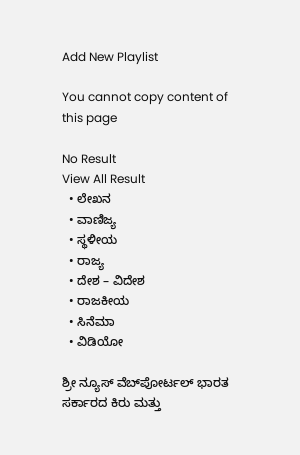Add New Playlist

You cannot copy content of this page

No Result
View All Result
  • ಲೇಖನ
  • ವಾಣಿಜ್ಯ
  • ಸ್ಥಳೀಯ
  • ರಾಜ್ಯ
  • ದೇಶ – ವಿದೇಶ
  • ರಾಜಕೀಯ
  • ಸಿನೆಮಾ
  • ವಿಡಿಯೋ

ಶ್ರೀ ನ್ಯೂಸ್ ವೆಬ್‌ಪೋರ್ಟಲ್ ಭಾರತ ಸರ್ಕಾರದ ಕಿರು ಮತ್ತು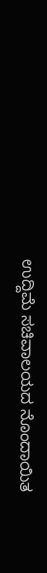ಉದ್ದಿಮೆ ಸಚಿವಾಲಯದ ನೊಂದಾಯಿತ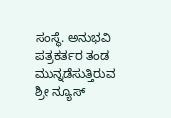ಸಂಸ್ಥೆ. ಅನುಭವಿ ಪತ್ರಕರ್ತರ ತಂಡ ಮುನ್ನಡೆಸುತ್ತಿರುವ ಶ್ರೀ ನ್ಯೂಸ್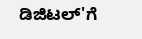ಡಿಜಿಟಲ್'ಗೆ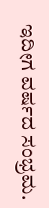ಇದೀಗ ವರ್ಷದ ಸಂಭ್ರಮ.